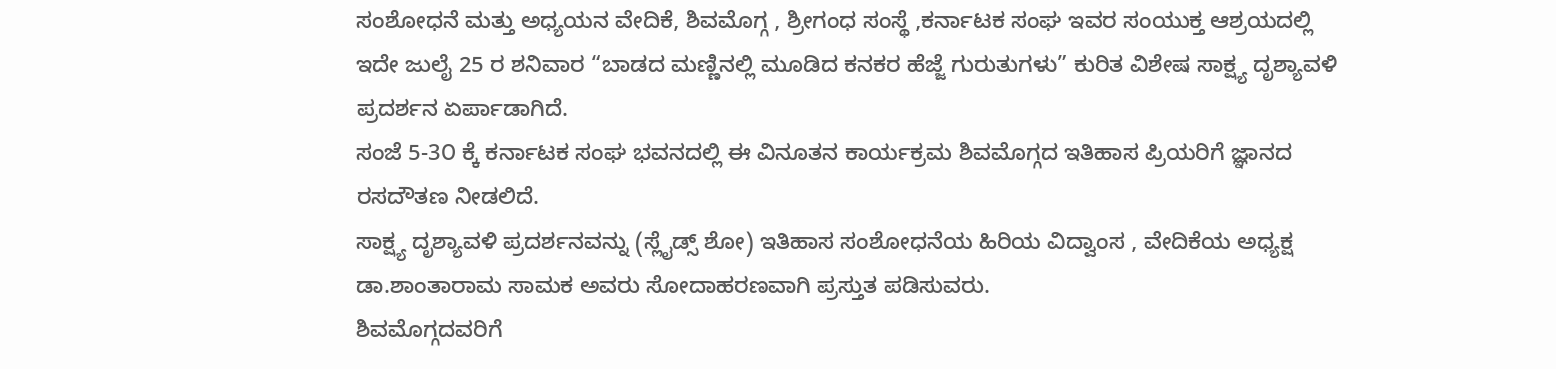ಸಂಶೋಧನೆ ಮತ್ತು ಅಧ್ಯಯನ ವೇದಿಕೆ, ಶಿವಮೊಗ್ಗ , ಶ್ರೀಗಂಧ ಸಂಸ್ಥೆ ,ಕರ್ನಾಟಕ ಸಂಘ ಇವರ ಸಂಯುಕ್ತ ಆಶ್ರಯದಲ್ಲಿ ಇದೇ ಜುಲೈ 25 ರ ಶನಿವಾರ “ಬಾಡದ ಮಣ್ಣಿನಲ್ಲಿ ಮೂಡಿದ ಕನಕರ ಹೆಜ್ಜೆ ಗುರುತುಗಳು” ಕುರಿತ ವಿಶೇಷ ಸಾಕ್ಷ್ಯ ದೃಶ್ಯಾವಳಿ ಪ್ರದರ್ಶನ ಏರ್ಪಾಡಾಗಿದೆ.
ಸಂಜೆ 5-3೦ ಕ್ಕೆ ಕರ್ನಾಟಕ ಸಂಘ ಭವನದಲ್ಲಿ ಈ ವಿನೂತನ ಕಾರ್ಯಕ್ರಮ ಶಿವಮೊಗ್ಗದ ಇತಿಹಾಸ ಪ್ರಿಯರಿಗೆ ಜ್ಞಾನದ ರಸದೌತಣ ನೀಡಲಿದೆ.
ಸಾಕ್ಷ್ಯ ದೃಶ್ಯಾವಳಿ ಪ್ರದರ್ಶನವನ್ನು (ಸ್ಲೈಡ್ಸ್ ಶೋ) ಇತಿಹಾಸ ಸಂಶೋಧನೆಯ ಹಿರಿಯ ವಿದ್ವಾಂಸ , ವೇದಿಕೆಯ ಅಧ್ಯಕ್ಷ ಡಾ.ಶಾಂತಾರಾಮ ಸಾಮಕ ಅವರು ಸೋದಾಹರಣವಾಗಿ ಪ್ರಸ್ತುತ ಪಡಿಸುವರು.
ಶಿವಮೊಗ್ಗದವರಿಗೆ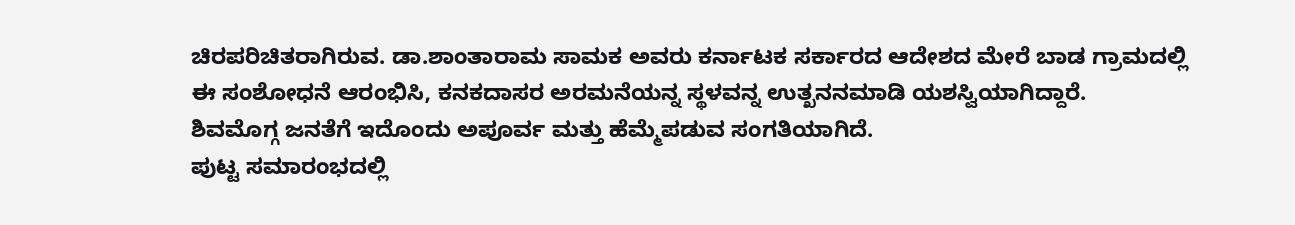ಚಿರಪರಿಚಿತರಾಗಿರುವ. ಡಾ.ಶಾಂತಾರಾಮ ಸಾಮಕ ಅವರು ಕರ್ನಾಟಕ ಸರ್ಕಾರದ ಆದೇಶದ ಮೇರೆ ಬಾಡ ಗ್ರಾಮದಲ್ಲಿ
ಈ ಸಂಶೋಧನೆ ಆರಂಭಿಸಿ, ಕನಕದಾಸರ ಅರಮನೆಯನ್ನ ಸ್ಥಳವನ್ನ ಉತ್ಖನನಮಾಡಿ ಯಶಸ್ವಿಯಾಗಿದ್ದಾರೆ.
ಶಿವಮೊಗ್ಗ ಜನತೆಗೆ ಇದೊಂದು ಅಪೂರ್ವ ಮತ್ತು ಹೆಮ್ಮೆಪಡುವ ಸಂಗತಿಯಾಗಿದೆ.
ಪುಟ್ಟ ಸಮಾರಂಭದಲ್ಲಿ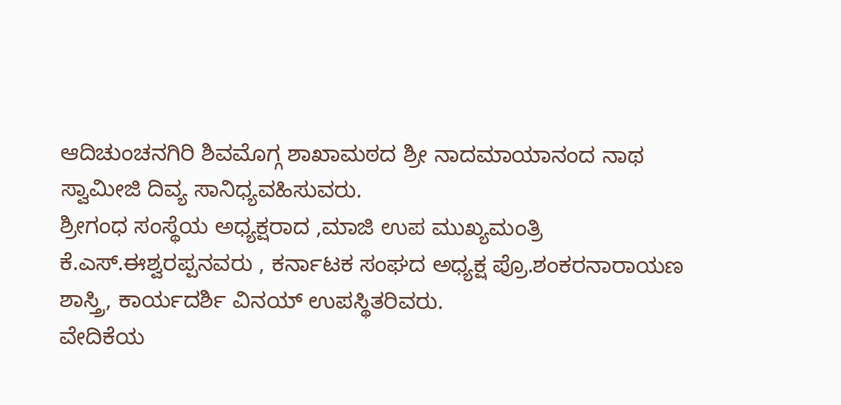ಆದಿಚುಂಚನಗಿರಿ ಶಿವಮೊಗ್ಗ ಶಾಖಾಮಠದ ಶ್ರೀ ನಾದಮಾಯಾನಂದ ನಾಥ ಸ್ವಾಮೀಜಿ ದಿವ್ಯ ಸಾನಿಧ್ಯವಹಿಸುವರು.
ಶ್ರೀಗಂಧ ಸಂಸ್ಥೆಯ ಅಧ್ಯಕ್ಷರಾದ ,ಮಾಜಿ ಉಪ ಮುಖ್ಯಮಂತ್ರಿ
ಕೆ.ಎಸ್.ಈಶ್ವರಪ್ಪನವರು , ಕರ್ನಾಟಕ ಸಂಘದ ಅಧ್ಯಕ್ಷ ಪ್ರೊ.ಶಂಕರನಾರಾಯಣ ಶಾಸ್ತ್ರಿ, ಕಾರ್ಯದರ್ಶಿ ವಿನಯ್ ಉಪಸ್ಥಿತರಿವರು.
ವೇದಿಕೆಯ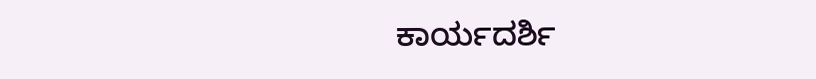ಕಾರ್ಯದರ್ಶಿ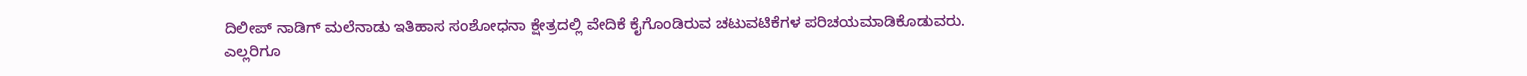ದಿಲೀಪ್ ನಾಡಿಗ್ ಮಲೆನಾಡು ಇತಿಹಾಸ ಸಂಶೋಧನಾ ಕ್ಷೇತ್ರದಲ್ಲಿ ವೇದಿಕೆ ಕೈಗೊಂಡಿರುವ ಚಟುವಟಿಕೆಗಳ ಪರಿಚಯಮಾಡಿಕೊಡುವರು.
ಎಲ್ಲರಿಗೂ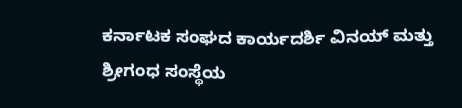ಕರ್ನಾಟಕ ಸಂಘದ ಕಾರ್ಯದರ್ಶಿ ವಿನಯ್ ಮತ್ತು ಶ್ರೀಗಂಧ ಸಂಸ್ಥೆಯ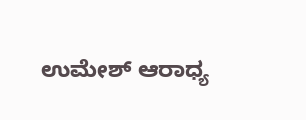ಉಮೇಶ್ ಆರಾಧ್ಯ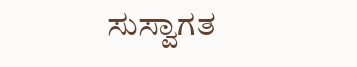ಸುಸ್ವಾಗತ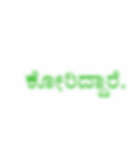ಕೋರಿದ್ದಾರೆ.